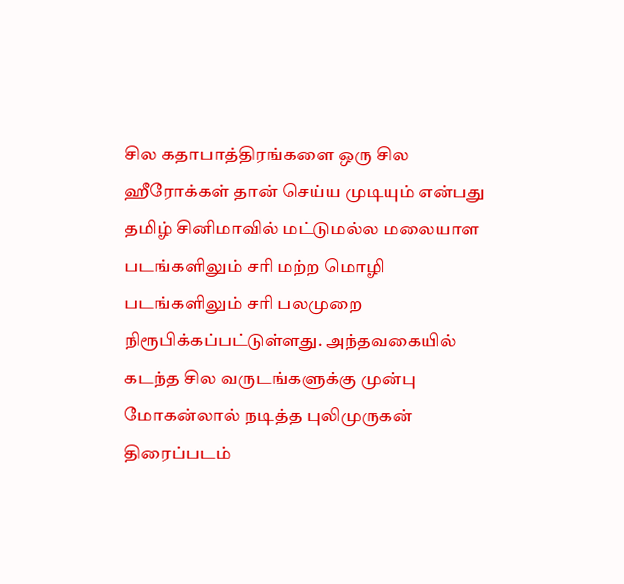சில கதாபாத்திரங்களை ஒரு சில ஹீரோக்கள் தான் செய்ய முடியும் என்பது தமிழ் சினிமாவில் மட்டுமல்ல மலையாள படங்களிலும் சரி மற்ற மொழி படங்களிலும் சரி பலமுறை நிரூபிக்கப்பட்டுள்ளது. அந்தவகையில் கடந்த சில வருடங்களுக்கு முன்பு மோகன்லால் நடித்த புலிமுருகன் திரைப்படம்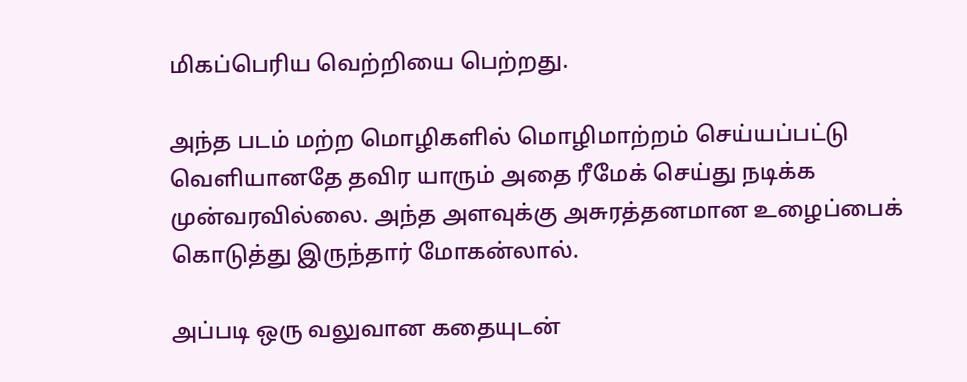மிகப்பெரிய வெற்றியை பெற்றது.

அந்த படம் மற்ற மொழிகளில் மொழிமாற்றம் செய்யப்பட்டு வெளியானதே தவிர யாரும் அதை ரீமேக் செய்து நடிக்க முன்வரவில்லை. அந்த அளவுக்கு அசுரத்தனமான உழைப்பைக் கொடுத்து இருந்தார் மோகன்லால்.

அப்படி ஒரு வலுவான கதையுடன்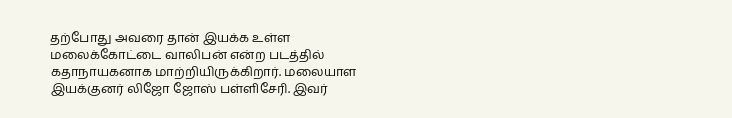தற்போது அவரை தான் இயக்க உள்ள மலைக்கோட்டை வாலிபன் என்ற படத்தில் கதாநாயகனாக மாற்றியிருக்கிறார். மலையாள இயக்குனர் லிஜோ ஜோஸ் பள்ளிசேரி. இவர்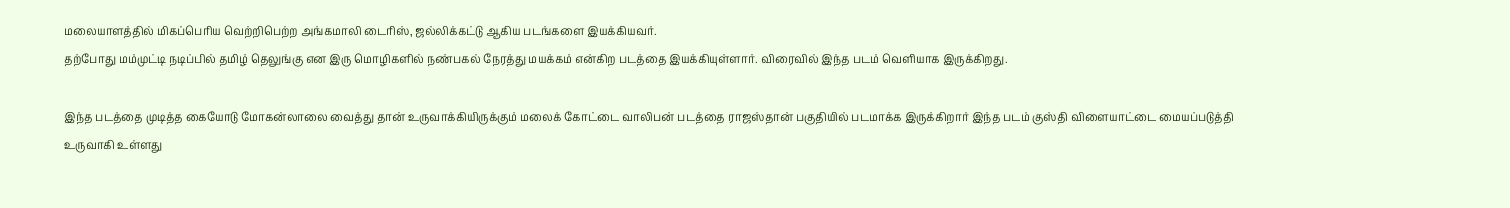மலையாளத்தில் மிகப்பெரிய வெற்றிபெற்ற அங்கமாலி டைரிஸ், ஜல்லிக்கட்டு ஆகிய படங்களை இயக்கியவர்.
தற்போது மம்முட்டி நடிப்பில் தமிழ் தெலுங்கு என இரு மொழிகளில் நண்பகல் நேரத்து மயக்கம் என்கிற படத்தை இயக்கியுள்ளார். விரைவில் இந்த படம் வெளியாக இருக்கிறது.

இந்த படத்தை முடித்த கையோடு மோகன்லாலை வைத்து தான் உருவாக்கியிருக்கும் மலைக் கோட்டை வாலிபன் படத்தை ராஜஸ்தான் பகுதியில் படமாக்க இருக்கிறார் இந்த படம் குஸ்தி விளையாட்டை மையப்படுத்தி உருவாகி உள்ளது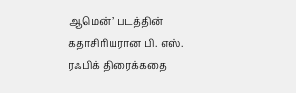ஆமென்’ படத்தின் கதாசிரியரான பி. எஸ். ரஃபிக் திரைக்கதை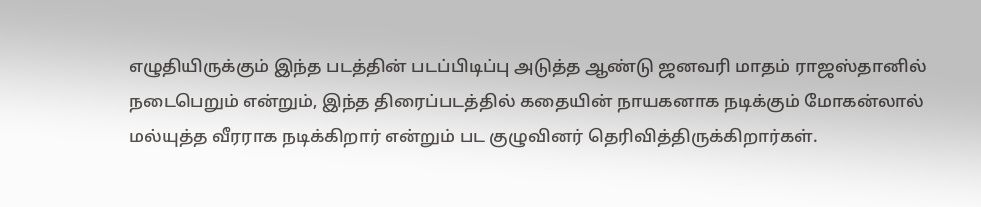எழுதியிருக்கும் இந்த படத்தின் படப்பிடிப்பு அடுத்த ஆண்டு ஜனவரி மாதம் ராஜஸ்தானில் நடைபெறும் என்றும், இந்த திரைப்படத்தில் கதையின் நாயகனாக நடிக்கும் மோகன்லால் மல்யுத்த வீரராக நடிக்கிறார் என்றும் பட குழுவினர் தெரிவித்திருக்கிறார்கள்.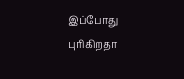இப்போது புரிகிறதா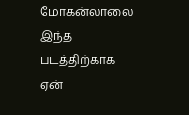மோகன்லாலை இந்த படத்திற்காக ஏன்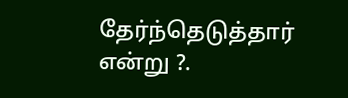தேர்ந்தெடுத்தார் என்று ?.